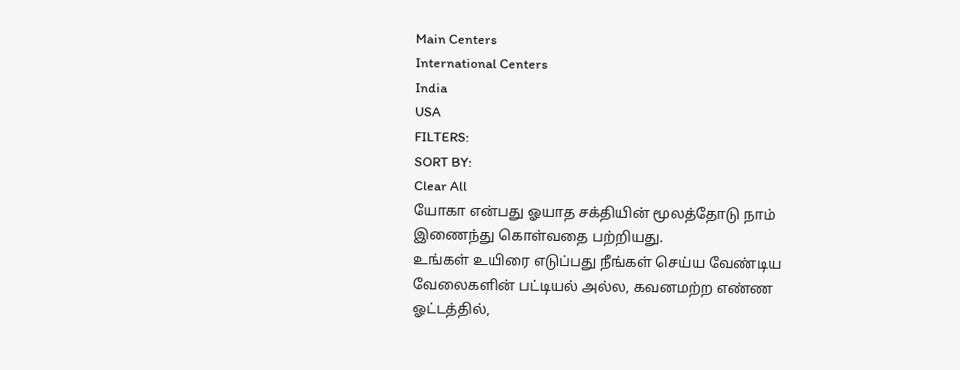Main Centers
International Centers
India
USA
FILTERS:
SORT BY:
Clear All
யோகா என்பது ஓயாத சக்தியின் மூலத்தோடு நாம் இணைந்து கொள்வதை பற்றியது.
உங்கள் உயிரை எடுப்பது நீங்கள் செய்ய வேண்டிய வேலைகளின் பட்டியல் அல்ல, கவனமற்ற எண்ண ஓட்டத்தில்,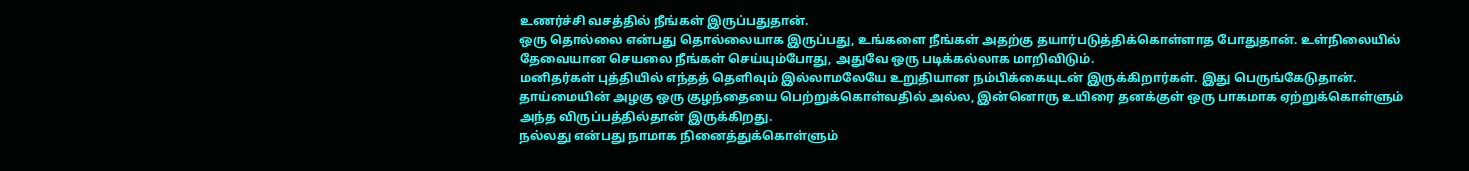உணர்ச்சி வசத்தில் நீங்கள் இருப்பதுதான்.
ஒரு தொல்லை என்பது தொல்லையாக இருப்பது, உங்களை நீங்கள் அதற்கு தயார்படுத்திக்கொள்ளாத போதுதான். உள்நிலையில் தேவையான செயலை நீங்கள் செய்யும்போது, அதுவே ஒரு படிக்கல்லாக மாறிவிடும்.
மனிதர்கள் புத்தியில் எந்தத் தெளிவும் இல்லாமலேயே உறுதியான நம்பிக்கையுடன் இருக்கிறார்கள். இது பெருங்கேடுதான்.
தாய்மையின் அழகு ஒரு குழந்தையை பெற்றுக்கொள்வதில் அல்ல, இன்னொரு உயிரை தனக்குள் ஒரு பாகமாக ஏற்றுக்கொள்ளும் அந்த விருப்பத்தில்தான் இருக்கிறது.
நல்லது என்பது நாமாக நினைத்துக்கொள்ளும்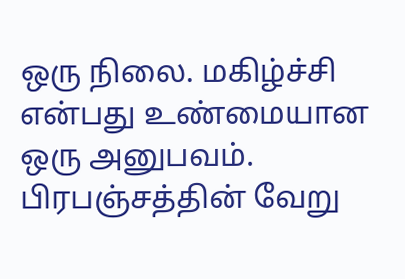ஒரு நிலை. மகிழ்ச்சி என்பது உண்மையான ஒரு அனுபவம்.
பிரபஞ்சத்தின் வேறு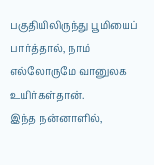பகுதியிலிருந்து பூமியைப் பார்த்தால், நாம் எல்லோருமே வானுலக உயிர்கள்தான்.
இந்த நன்னாளில்,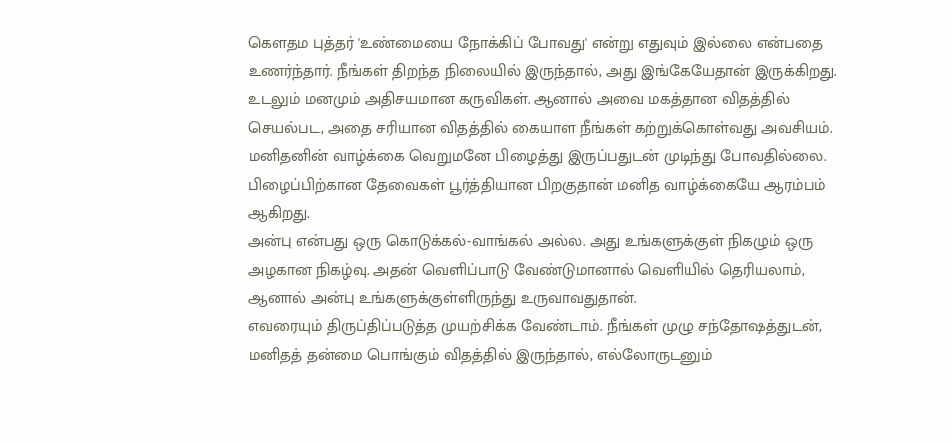கௌதம புத்தர் 'உண்மையை நோக்கிப் போவது' என்று எதுவும் இல்லை என்பதை உணர்ந்தார். நீங்கள் திறந்த நிலையில் இருந்தால், அது இங்கேயேதான் இருக்கிறது.
உடலும் மனமும் அதிசயமான கருவிகள். ஆனால் அவை மகத்தான விதத்தில் செயல்பட, அதை சரியான விதத்தில் கையாள நீங்கள் கற்றுக்கொள்வது அவசியம்.
மனிதனின் வாழ்க்கை வெறுமனே பிழைத்து இருப்பதுடன் முடிந்து போவதில்லை. பிழைப்பிற்கான தேவைகள் பூர்த்தியான பிறகுதான் மனித வாழ்க்கையே ஆரம்பம் ஆகிறது.
அன்பு என்பது ஒரு கொடுக்கல்-வாங்கல் அல்ல. அது உங்களுக்குள் நிகழும் ஒரு அழகான நிகழ்வு. அதன் வெளிப்பாடு வேண்டுமானால் வெளியில் தெரியலாம், ஆனால் அன்பு உங்களுக்குள்ளிருந்து உருவாவதுதான்.
எவரையும் திருப்திப்படுத்த முயற்சிக்க வேண்டாம். நீங்கள் முழு சந்தோஷத்துடன், மனிதத் தன்மை பொங்கும் விதத்தில் இருந்தால், எல்லோருடனும்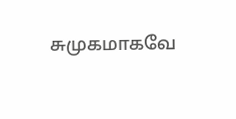சுமுகமாகவே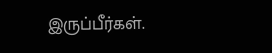இருப்பீர்கள்.